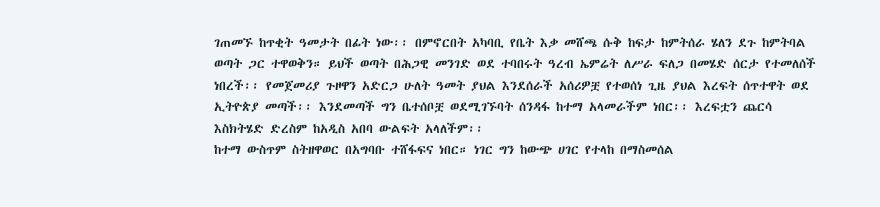ገጠመኙ ከጥቂት ዓመታት በፊት ነው፡፡ በምኖርበት አካባቢ የቤት እቃ መሸጫ ሱቅ ከፍታ ከምትሰራ ሄለን ደጉ ከምትባል ወጣት ጋር ተዋወቅን። ይህች ወጣት በሕጋዊ መንገድ ወደ ተባበሩት ዓረብ ኤምሬት ለሥራ ፍለጋ በመሄድ ሰርታ የተመለሰች ነበረች፡፡ የመጀመሪያ ጉዞዋን አድርጋ ሁለት ዓመት ያህል እንደሰራች አሰሪዎቿ የተወሰነ ጊዜ ያህል እረፍት ሰጥተዋት ወደ ኢትዮጵያ መጣች፡፡ እንደመጣች ግን ቤተሰቦቿ ወደሚገኙባት ሰንዳፋ ከተማ አላመራችም ነበር፡፡ እረፍቷን ጨርሳ እስክትሄድ ድረስም ከአዲስ አበባ ውልፍት አላለችም፡፡
ከተማ ውስጥም ስትዘዋወር በአግባቡ ተሸፋፍና ነበር። ነገር ግን ከውጭ ሀገር የተላከ በማስመሰል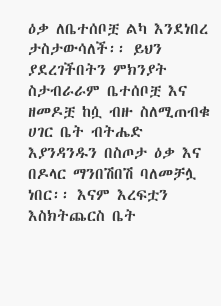ዕቃ ለቤተሰቦቿ ልካ እንደነበረ ታስታውሳለች፡፡ ይህን ያደረገችበትን ምክንያት ስታብራራም ቤተሰቦቿ እና ዘመዶቿ ከሷ ብዙ ስለሚጠብቁ ሀገር ቤት ብትሔድ እያንዳንዱን በስጦታ ዕቃ እና በዶላር ማንበሽበሽ ባለመቻሏ ነበር፡፡ እናም እረፍቷን እስክትጨርስ ቤት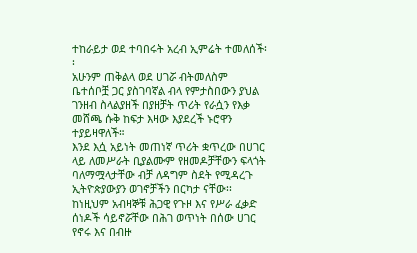ተከራይታ ወደ ተባበሩት አረብ ኢምሬት ተመለሰች፡፡
አሁንም ጠቅልላ ወደ ሀገሯ ብትመለስም ቤተሰቦቿ ጋር ያስገባኛል ብላ የምታስበውን ያህል ገንዘብ ስላልያዘች በያዘቻት ጥሪት የራሷን የእቃ መሸጫ ሱቅ ከፍታ እዛው እያደረች ኑሮዋን ተያይዛዋለች።
እንደ እሷ አይነት መጠነኛ ጥሪት ቋጥረው በሀገር ላይ ለመሥራት ቢያልሙም የዘመዶቻቸውን ፍላጎት ባለማሟላታቸው ብቻ ለዳግም ስደት የሚዳረጉ ኢትዮጵያውያን ወገኖቻችን በርካታ ናቸው፡፡ ከነዚህም አብዛኞቹ ሕጋዊ የጉዞ እና የሥራ ፈቃድ ሰነዶች ሳይኖሯቸው በሕገ ወጥነት በሰው ሀገር የኖሩ እና በብዙ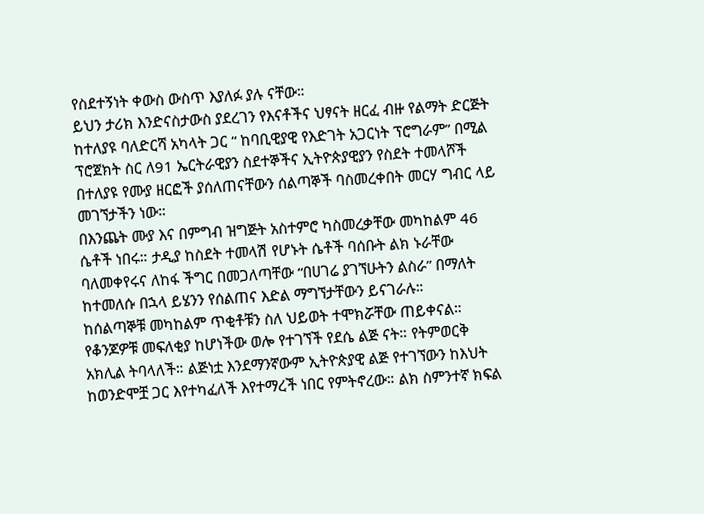የስደተኝነት ቀውስ ውስጥ እያለፉ ያሉ ናቸው።
ይህን ታሪክ እንድናስታውስ ያደረገን የእናቶችና ህፃናት ዘርፈ ብዙ የልማት ድርጅት ከተለያዩ ባለድርሻ አካላት ጋር “ ከባቢዊያዊ የእድገት አጋርነት ፕሮግራም” በሚል ፕሮጀክት ስር ለ91 ኤርትራዊያን ስደተኞችና ኢትዮጵያዊያን የስደት ተመላሾች በተለያዩ የሙያ ዘርፎች ያሰለጠናቸውን ሰልጣኞች ባስመረቀበት መርሃ ግብር ላይ መገኘታችን ነው።
በእንጨት ሙያ እና በምግብ ዝግጅት አስተምሮ ካስመረቃቸው መካከልም 46 ሴቶች ነበሩ። ታዲያ ከስደት ተመላሽ የሆኑት ሴቶች ባሰቡት ልክ ኑራቸው ባለመቀየሩና ለከፋ ችግር በመጋለጣቸው “በሀገሬ ያገኘሁትን ልስራ” በማለት ከተመለሱ በኋላ ይሄንን የሰልጠና እድል ማግኘታቸውን ይናገራሉ።
ከሰልጣኞቹ መካከልም ጥቂቶቹን ስለ ህይወት ተሞክሯቸው ጠይቀናል። የቆንጆዎቹ መፍለቂያ ከሆነችው ወሎ የተገኘች የደሴ ልጅ ናት። የትምወርቅ አክሊል ትባላለች። ልጅነቷ እንደማንኛውም ኢትዮጵያዊ ልጅ የተገኘውን ከእህት ከወንድሞቿ ጋር እየተካፈለች እየተማረች ነበር የምትኖረው። ልክ ስምንተኛ ክፍል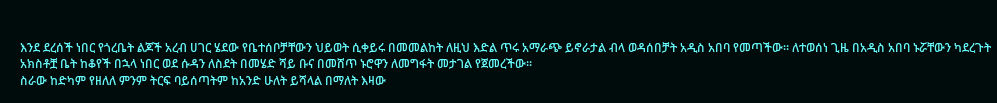እንደ ደረሰች ነበር የጎረቤት ልጆች አረብ ሀገር ሄደው የቤተሰቦቻቸውን ህይወት ሲቀይሩ በመመልከት ለዚህ እድል ጥሩ አማራጭ ይኖራታል ብላ ወዳሰበቻት አዲስ አበባ የመጣችው። ለተወሰነ ጊዜ በአዲስ አበባ ኑሯቸውን ካደረጉት አክስቶቿ ቤት ከቆየች በኋላ ነበር ወደ ሱዳን ለስደት በመሄድ ሻይ ቡና በመሸጥ ኑሮዋን ለመግፋት መታገል የጀመረችው።
ስራው ከድካም የዘለለ ምንም ትርፍ ባይሰጣትም ከአንድ ሁለት ይሻላል በማለት እዛው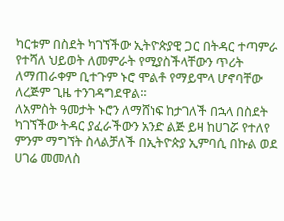ካርቱም በስደት ካገኘችው ኢትዮጵያዊ ጋር በትዳር ተጣምራ የተሻለ ህይወት ለመምራት የሚያስችላቸውን ጥሪት ለማጠራቀም ቢተጉም ኑሮ ሞልቶ የማይሞላ ሆኖባቸው ለረጅም ጊዜ ተንገዳግደዋል።
ለአምስት ዓመታት ኑሮን ለማሸነፍ ከታገለች በኋላ በስደት ካገኘችው ትዳር ያፈራችውን አንድ ልጅ ይዛ ከሀገሯ የተለየ ምንም ማግኘት ስላልቻለች በኢትዮጵያ ኢምባሲ በኩል ወደ ሀገሬ መመለስ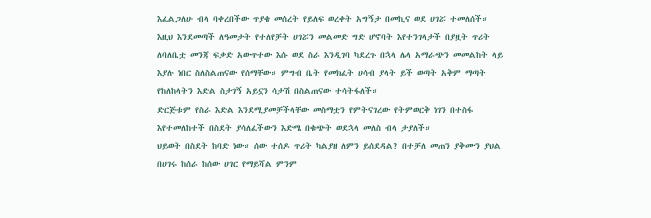እፈልጋለሁ ብላ ባቀረበችው ጥያቄ መሰረት የይለፍ ወረቀት አግኝታ በመኪና ወደ ሀገሯ ተመለሰች።
እዚህ እንደመጣች ለዓመታት የተለየቻት ሀገሯን መልመድ ግድ ሆኖባት እየተንገላታች በያዟት ጥሪት ለባለቤቷ መንጃ ፍቃድ አውጥተው እሱ ወደ ስራ እንዲገባ ካደረጉ በኋላ ሌላ አማራጭን መመልከት ላይ እያሉ ነበር ስለስልጠናው የሰማቸው። ምግብ ቤት የመክፈት ሀሳብ ያላት ይች ወጣት አቅም ማጣት የከለከላትን እድል ስታገኝ አይኗን ሳታሽ በስልጠናው ተሳትፋለች።
ድርጅቱም የስራ እድል እንደሚያመቻችላቸው መስማቷን የምትናገረው የትምወርቅ ነገን በተስፋ እየተመለከተች በስደት ያሳለፈችውን እድሜ በቁጭት ወደኋላ መለስ ብላ ታያለች።
ህይወት በስደት ከባድ ነው። ሰው ተሰዶ ጥሪት ካልያዘ ለምን ይሰደዳል? በተቻለ መጠን ያቅሙን ያህል በሀገሩ ከሰራ ከሰው ሀገር የማይሻል ምንም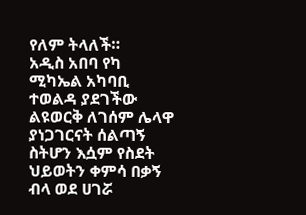የለም ትላለች።
አዲስ አበባ የካ ሚካኤል አካባቢ ተወልዳ ያደገችው ልዩወርቅ ለገሰም ሌላዋ ያነጋገርናት ሰልጣኝ ስትሆን እሷም የስደት ህይወትን ቀምሳ በቃኝ ብላ ወደ ሀገሯ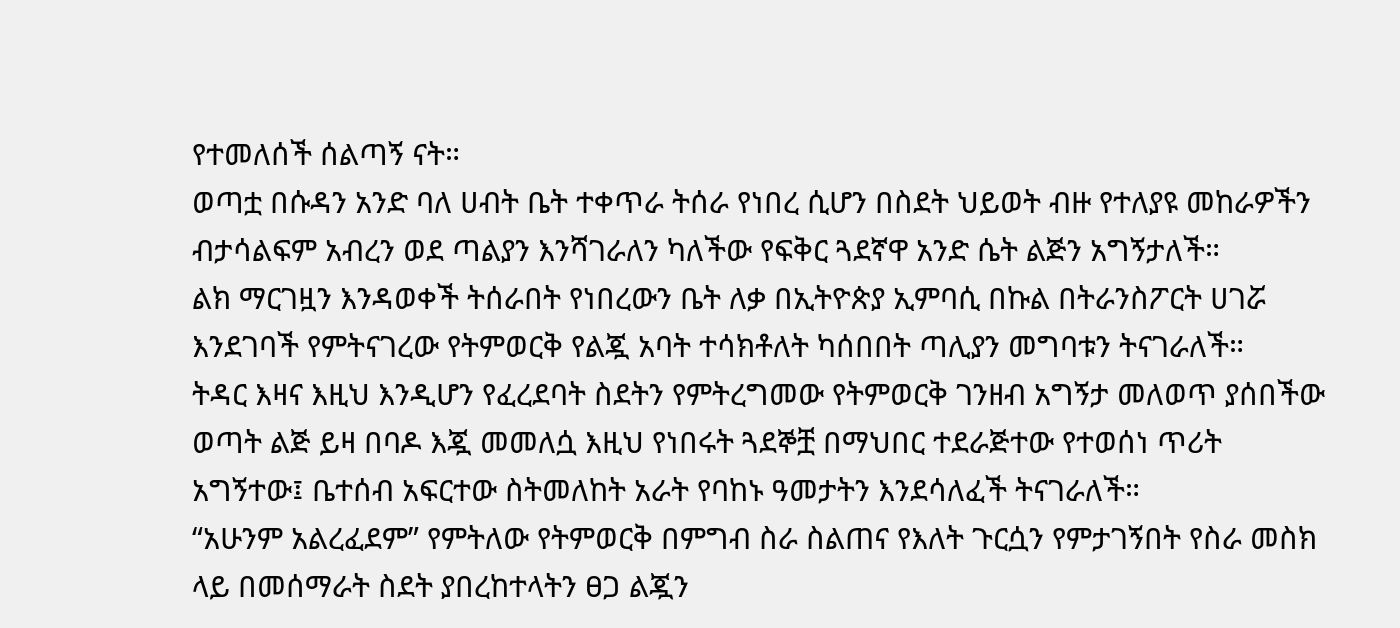የተመለሰች ሰልጣኝ ናት።
ወጣቷ በሱዳን አንድ ባለ ሀብት ቤት ተቀጥራ ትሰራ የነበረ ሲሆን በስደት ህይወት ብዙ የተለያዩ መከራዎችን ብታሳልፍም አብረን ወደ ጣልያን እንሻገራለን ካለችው የፍቅር ጓደኛዋ አንድ ሴት ልጅን አግኝታለች።
ልክ ማርገዟን እንዳወቀች ትሰራበት የነበረውን ቤት ለቃ በኢትዮጵያ ኢምባሲ በኩል በትራንስፖርት ሀገሯ እንደገባች የምትናገረው የትምወርቅ የልጇ አባት ተሳክቶለት ካሰበበት ጣሊያን መግባቱን ትናገራለች።
ትዳር እዛና እዚህ እንዲሆን የፈረደባት ስደትን የምትረግመው የትምወርቅ ገንዘብ አግኝታ መለወጥ ያሰበችው ወጣት ልጅ ይዛ በባዶ እጇ መመለሷ እዚህ የነበሩት ጓደኞቿ በማህበር ተደራጅተው የተወሰነ ጥሪት አግኝተው፤ ቤተሰብ አፍርተው ስትመለከት አራት የባከኑ ዓመታትን እንደሳለፈች ትናገራለች።
“አሁንም አልረፈደም” የምትለው የትምወርቅ በምግብ ስራ ስልጠና የእለት ጉርሷን የምታገኝበት የስራ መስክ ላይ በመሰማራት ስደት ያበረከተላትን ፀጋ ልጇን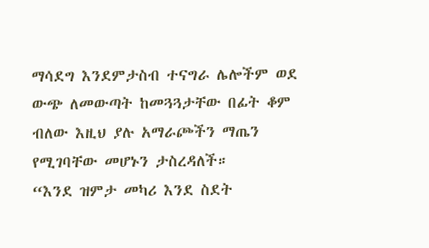ማሳደግ እንደምታስብ ተናግራ ሌሎችም ወደ ውጭ ለመውጣት ከመጓጓታቸው በፊት ቆም ብለው እዚህ ያሉ አማራጮችን ማጤን የሚገባቸው መሆኑን ታስረዳለች።
“እንደ ዝምታ መካሪ እንደ ስደት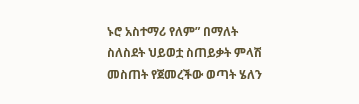ኑሮ አስተማሪ የለም” በማለት ስለስደት ህይወቷ ስጠይቃት ምላሽ መስጠት የጀመረችው ወጣት ሄለን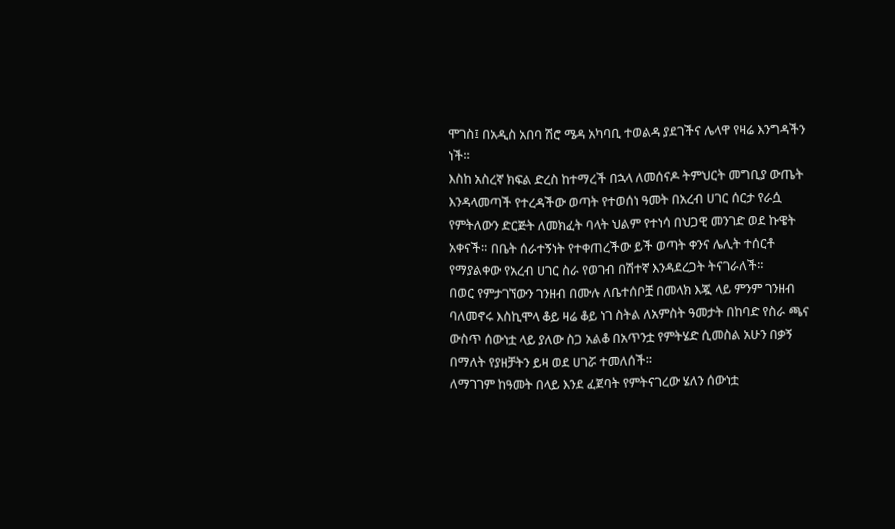ሞገስ፤ በአዲስ አበባ ሽሮ ሜዳ አካባቢ ተወልዳ ያደገችና ሌላዋ የዛሬ እንግዳችን ነች።
እስከ አስረኛ ክፍል ድረስ ከተማረች በኋላ ለመሰናዶ ትምህርት መግቢያ ውጤት እንዳላመጣች የተረዳችው ወጣት የተወሰነ ዓመት በአረብ ሀገር ሰርታ የራሷ የምትለውን ድርጅት ለመክፈት ባላት ህልም የተነሳ በህጋዊ መንገድ ወደ ኩዌት አቀናች። በቤት ሰራተኝነት የተቀጠረችው ይች ወጣት ቀንና ሌሊት ተሰርቶ የማያልቀው የአረብ ሀገር ስራ የወገብ በሽተኛ እንዳደረጋት ትናገራለች።
በወር የምታገኘውን ገንዘብ በሙሉ ለቤተሰቦቿ በመላክ እጇ ላይ ምንም ገንዘብ ባለመኖሩ እስኪሞላ ቆይ ዛሬ ቆይ ነገ ስትል ለአምስት ዓመታት በከባድ የስራ ጫና ውስጥ ሰውነቷ ላይ ያለው ስጋ አልቆ በአጥንቷ የምትሄድ ሲመስል አሁን በቃኝ በማለት የያዘቻትን ይዛ ወደ ሀገሯ ተመለሰች።
ለማገገም ከዓመት በላይ እንደ ፈጀባት የምትናገረው ሄለን ሰውነቷ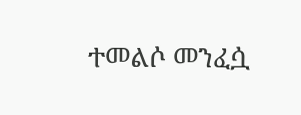ተመልሶ መንፈሷ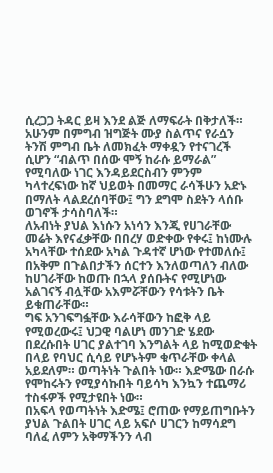ሲረጋጋ ትዳር ይዛ እንደ ልጅ ለማፍራት በቅታለች። አሁንም በምግብ ዝግጅት ሙያ ስልጥና የራሷን ትንሽ ምግብ ቤት ለመክፈት ማቀዷን የተናገረች ሲሆን “ብልጥ በሰው ሞኝ ከራሱ ይማራል” የሚባለው ነገር እንዳይደርስብን ምንም ካላተረፍነው ከኛ ህይወት በመማር ራሳችሁን አድኑ በማለት ላልደረሰባቸው፤ ግን ደግሞ ስደትን ላሰቡ ወገኖች ታሳስባለች።
ለአብነት ያህል እነሱን አነሳን እንጂ የሀገራቸው መሬት እየናፈቃቸው በበረሃ ወድቀው የቀሩ፤ ከነሙሉ አካላቸው ተሰደው አካል ጉዳተኛ ሆነው የተመለሱ፤ በአቅም በጉልበታችን ሰርተን እንለወጣለን ብለው ከሀገራቸው ከወጡ በኋላ ያሰቡትና የሚሆነው አልገናኝ ብሏቸው አእምሯቸውን የሳቱትን ቤት ይቁጠራቸው።
ግፍ አንገፍግፏቸው እራሳቸውን ከፎቅ ላይ የሚወረውሩ፤ ህጋዊ ባልሆነ መንገድ ሄደው በደረሱበት ሀገር ያልተገባ እንግልት ላይ ከሚወድቁት በላይ የባህር ሲሳይ የሆኑትም ቁጥራቸው ቀላል አይደለም። ወጣትነት ጉልበት ነው። እድሜው በራሱ የሞከሩትን የሚያሳኩበት ባይሳካ እንኳን ተጨማሪ ተስፋዎች የሚታዩበት ነው።
በአፍላ የወጣትነት እድሜ፤ ሮጠው የማይጠግቡትን ያህል ጉልበት ሀገር ላይ አፍሶ ሀገርን ከማሳደግ ባለፈ ለምን አቅማችንን ላብ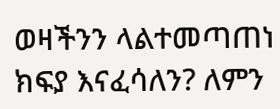ወዛችንን ላልተመጣጠነ ክፍያ እናፈሳለን? ለምን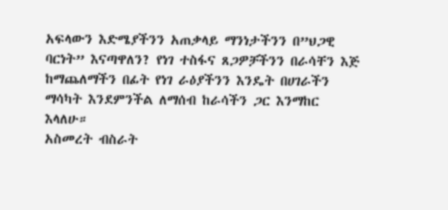አፍላውን እድሜያችንን አጠቃላይ ማንነታችንን በ”ህጋዊ ባርነት” እናጣዋለን? የነገ ተስፋና ጸጋዎቻችንን በራሳቸን እጅ ከማጨለማችን በፊት የነገ ራዕያችንን እንዴት በሀገራችን ማሳካት እንደምንችል ለማሰብ ከራሳችን ጋር እንማከር እላለሁ።
አስመረት ብስራት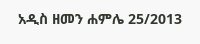አዲስ ዘመን ሐምሌ 25/2013